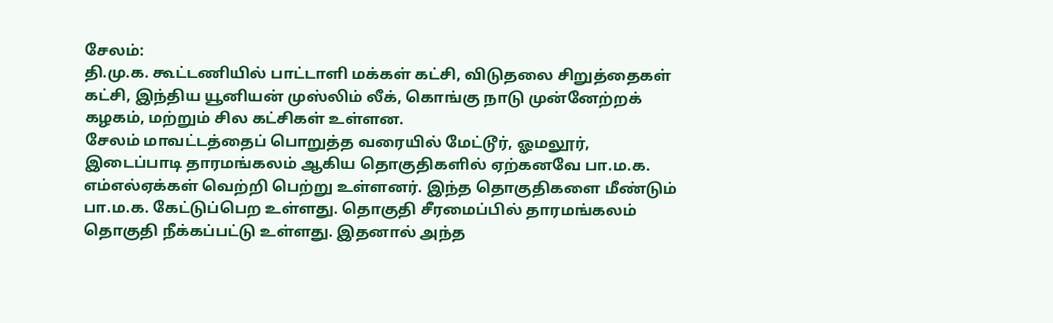சேலம்:
தி.மு.க. கூட்டணியில் பாட்டாளி மக்கள் கட்சி, விடுதலை சிறுத்தைகள் கட்சி, இந்திய யூனியன் முஸ்லிம் லீக், கொங்கு நாடு முன்னேற்றக் கழகம், மற்றும் சில கட்சிகள் உள்ளன.
சேலம் மாவட்டத்தைப் பொறுத்த வரையில் மேட்டூர், ஓமலூர், இடைப்பாடி தாரமங்கலம் ஆகிய தொகுதிகளில் ஏற்கனவே பா.ம.க. எம்எல்ஏக்கள் வெற்றி பெற்று உள்ளனர். இந்த தொகுதிகளை மீண்டும் பா.ம.க. கேட்டுப்பெற உள்ளது. தொகுதி சீரமைப்பில் தாரமங்கலம் தொகுதி நீக்கப்பட்டு உள்ளது. இதனால் அந்த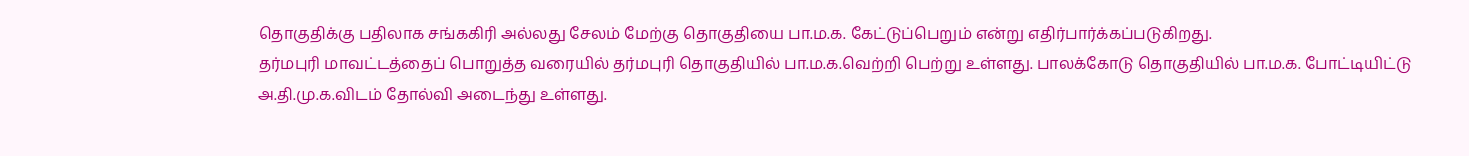தொகுதிக்கு பதிலாக சங்ககிரி அல்லது சேலம் மேற்கு தொகுதியை பா.ம.க. கேட்டுப்பெறும் என்று எதிர்பார்க்கப்படுகிறது.
தர்மபுரி மாவட்டத்தைப் பொறுத்த வரையில் தர்மபுரி தொகுதியில் பா.ம.க.வெற்றி பெற்று உள்ளது. பாலக்கோடு தொகுதியில் பா.ம.க. போட்டியிட்டு அ.தி.மு.க.விடம் தோல்வி அடைந்து உள்ளது.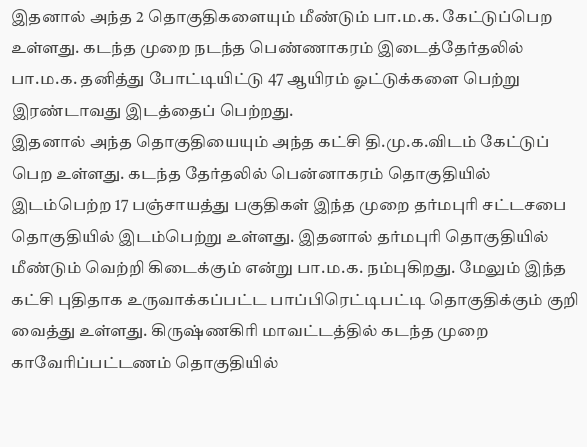இதனால் அந்த 2 தொகுதிகளையும் மீண்டும் பா.ம.க. கேட்டுப்பெற உள்ளது. கடந்த முறை நடந்த பெண்ணாகரம் இடைத்தேர்தலில் பா.ம.க. தனித்து போட்டியிட்டு 47 ஆயிரம் ஓட்டுக்களை பெற்று இரண்டாவது இடத்தைப் பெற்றது.
இதனால் அந்த தொகுதியையும் அந்த கட்சி தி.மு.க.விடம் கேட்டுப் பெற உள்ளது. கடந்த தேர்தலில் பென்னாகரம் தொகுதியில் இடம்பெற்ற 17 பஞ்சாயத்து பகுதிகள் இந்த முறை தர்மபுரி சட்டசபை தொகுதியில் இடம்பெற்று உள்ளது. இதனால் தர்மபுரி தொகுதியில் மீண்டும் வெற்றி கிடைக்கும் என்று பா.ம.க. நம்புகிறது. மேலும் இந்த கட்சி புதிதாக உருவாக்கப்பட்ட பாப்பிரெட்டிபட்டி தொகுதிக்கும் குறி வைத்து உள்ளது. கிருஷ்ணகிரி மாவட்டத்தில் கடந்த முறை காவேரிப்பட்டணம் தொகுதியில்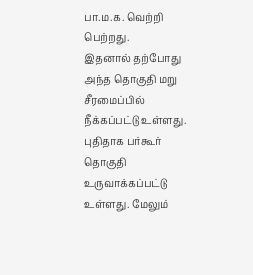பா.ம.க. வெற்றி பெற்றது.
இதனால் தற்போது அந்த தொகுதி மறு சீரமைப்பில் நீக்கப்பட்டு உள்ளது. புதிதாக பர்கூர் தொகுதி உருவாக்கப்பட்டு உள்ளது. மேலும்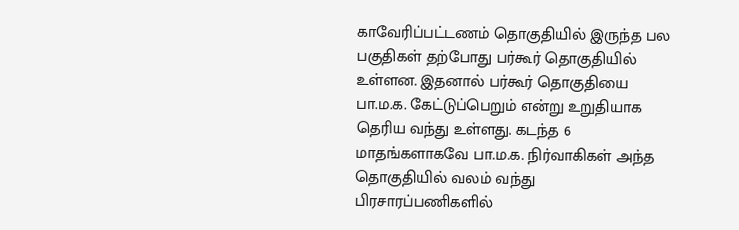காவேரிப்பட்டணம் தொகுதியில் இருந்த பல பகுதிகள் தற்போது பர்கூர் தொகுதியில் உள்ளன. இதனால் பர்கூர் தொகுதியை பா.ம.க. கேட்டுப்பெறும் என்று உறுதியாக தெரிய வந்து உள்ளது. கடந்த 6 மாதங்களாகவே பா.ம.க. நிர்வாகிகள் அந்த தொகுதியில் வலம் வந்து பிரசாரப்பணிகளில்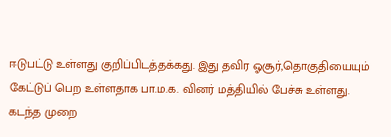ஈடுபட்டு உள்ளது குறிப்பிடத்தக்கது. இது தவிர ஓசூர்,தொகுதியையும் கேட்டுப் பெற உள்ளதாக பா.ம.க. வினர் மத்தியில் பேச்சு உள்ளது.
கடந்த முறை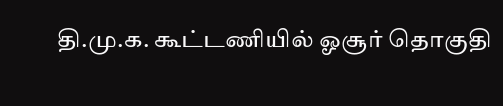தி.மு.க. கூட்டணியில் ஓசூர் தொகுதி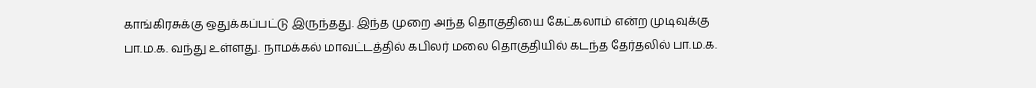காங்கிரசுக்கு ஒதுக்கப்பட்டு இருந்தது. இந்த முறை அந்த தொகுதியை கேட்கலாம் என்ற முடிவுக்கு பா.ம.க. வந்து உள்ளது. நாமக்கல் மாவட்டத்தில் கபிலர் மலை தொகுதியில் கடந்த தேர்தலில் பா.ம.க.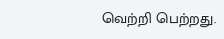வெற்றி பெற்றது.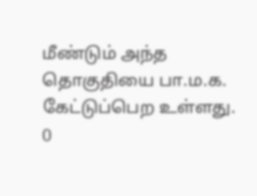மீண்டும் அந்த தொகுதியை பா.ம.க. கேட்டுப்பெற உள்ளது.
0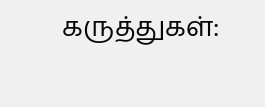கருத்துகள்: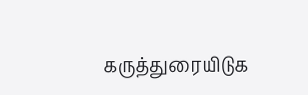கருத்துரையிடுக